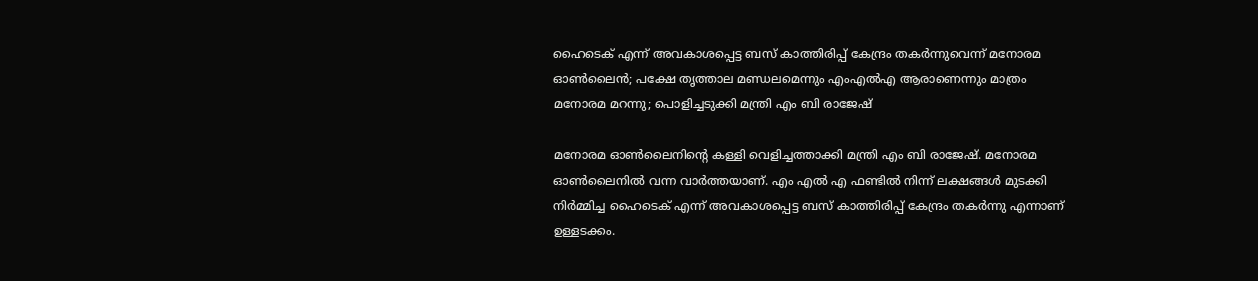ഹൈടെക് എന്ന് അവകാശപ്പെട്ട ബസ് കാത്തിരിപ്പ് കേന്ദ്രം തകര്‍ന്നുവെന്ന് മനോരമ ഓണ്‍ലൈന്‍; പക്ഷേ തൃത്താല മണ്ഡലമെന്നും എംഎല്‍എ ആരാണെന്നും മാത്രം മനോരമ മറന്നു; പൊളിച്ചടുക്കി മന്ത്രി എം ബി രാജേഷ്

മനോരമ ഓണ്‍ലൈനിന്റെ കള്ളി വെളിച്ചത്താക്കി മന്ത്രി എം ബി രാജേഷ്. മനോരമ ഓണ്‍ലൈനില്‍ വന്ന വാര്‍ത്തയാണ്. എം എല്‍ എ ഫണ്ടില്‍ നിന്ന് ലക്ഷങ്ങള്‍ മുടക്കി നിര്‍മ്മിച്ച ഹൈടെക് എന്ന് അവകാശപ്പെട്ട ബസ് കാത്തിരിപ്പ് കേന്ദ്രം തകര്‍ന്നു എന്നാണ് ഉള്ളടക്കം.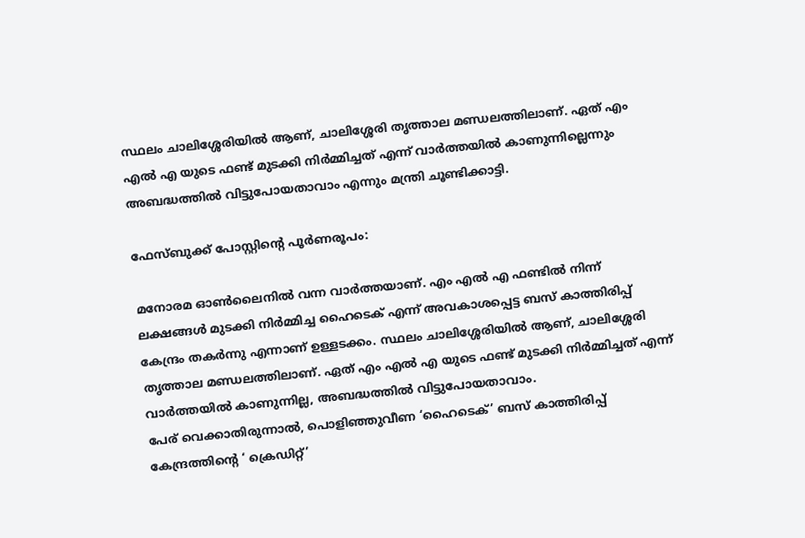സ്ഥലം ചാലിശ്ശേരിയില്‍ ആണ്, ചാലിശ്ശേരി തൃത്താല മണ്ഡലത്തിലാണ്. ഏത് എം എല്‍ എ യുടെ ഫണ്ട് മുടക്കി നിര്‍മ്മിച്ചത് എന്ന് വാര്‍ത്തയില്‍ കാണുന്നില്ലെന്നും അബദ്ധത്തില്‍ വിട്ടുപോയതാവാം എന്നും മന്ത്രി ചൂണ്ടിക്കാട്ടി.

ഫേസ്ബുക്ക് പോസ്റ്റിന്റെ പൂര്‍ണരൂപം:

മനോരമ ഓണ്‍ലൈനില്‍ വന്ന വാര്‍ത്തയാണ്. എം എല്‍ എ ഫണ്ടില്‍ നിന്ന് ലക്ഷങ്ങള്‍ മുടക്കി നിര്‍മ്മിച്ച ഹൈടെക് എന്ന് അവകാശപ്പെട്ട ബസ് കാത്തിരിപ്പ് കേന്ദ്രം തകര്‍ന്നു എന്നാണ് ഉള്ളടക്കം. സ്ഥലം ചാലിശ്ശേരിയില്‍ ആണ്, ചാലിശ്ശേരി തൃത്താല മണ്ഡലത്തിലാണ്. ഏത് എം എല്‍ എ യുടെ ഫണ്ട് മുടക്കി നിര്‍മ്മിച്ചത് എന്ന് വാര്‍ത്തയില്‍ കാണുന്നില്ല, അബദ്ധത്തില്‍ വിട്ടുപോയതാവാം.
പേര് വെക്കാതിരുന്നാല്‍, പൊളിഞ്ഞുവീണ ‘ഹൈടെക്’ ബസ് കാത്തിരിപ്പ് കേന്ദ്രത്തിന്റെ ‘ ക്രെഡിറ്റ്’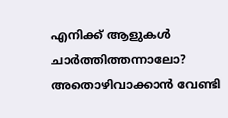എനിക്ക് ആളുകള്‍ ചാര്‍ത്തിത്തന്നാലോ? അതൊഴിവാക്കാന്‍ വേണ്ടി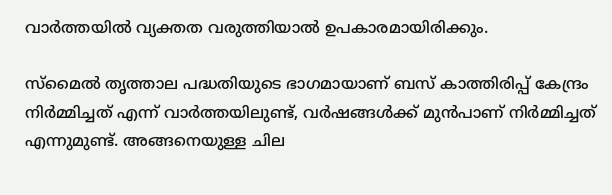വാര്‍ത്തയില്‍ വ്യക്തത വരുത്തിയാല്‍ ഉപകാരമായിരിക്കും.

സ്‌മൈല്‍ തൃത്താല പദ്ധതിയുടെ ഭാഗമായാണ് ബസ് കാത്തിരിപ്പ് കേന്ദ്രം നിര്‍മ്മിച്ചത് എന്ന് വാര്‍ത്തയിലുണ്ട്, വര്‍ഷങ്ങള്‍ക്ക് മുന്‍പാണ് നിര്‍മ്മിച്ചത് എന്നുമുണ്ട്. അങ്ങനെയുള്ള ചില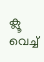ക്ലൂ വെച്ച്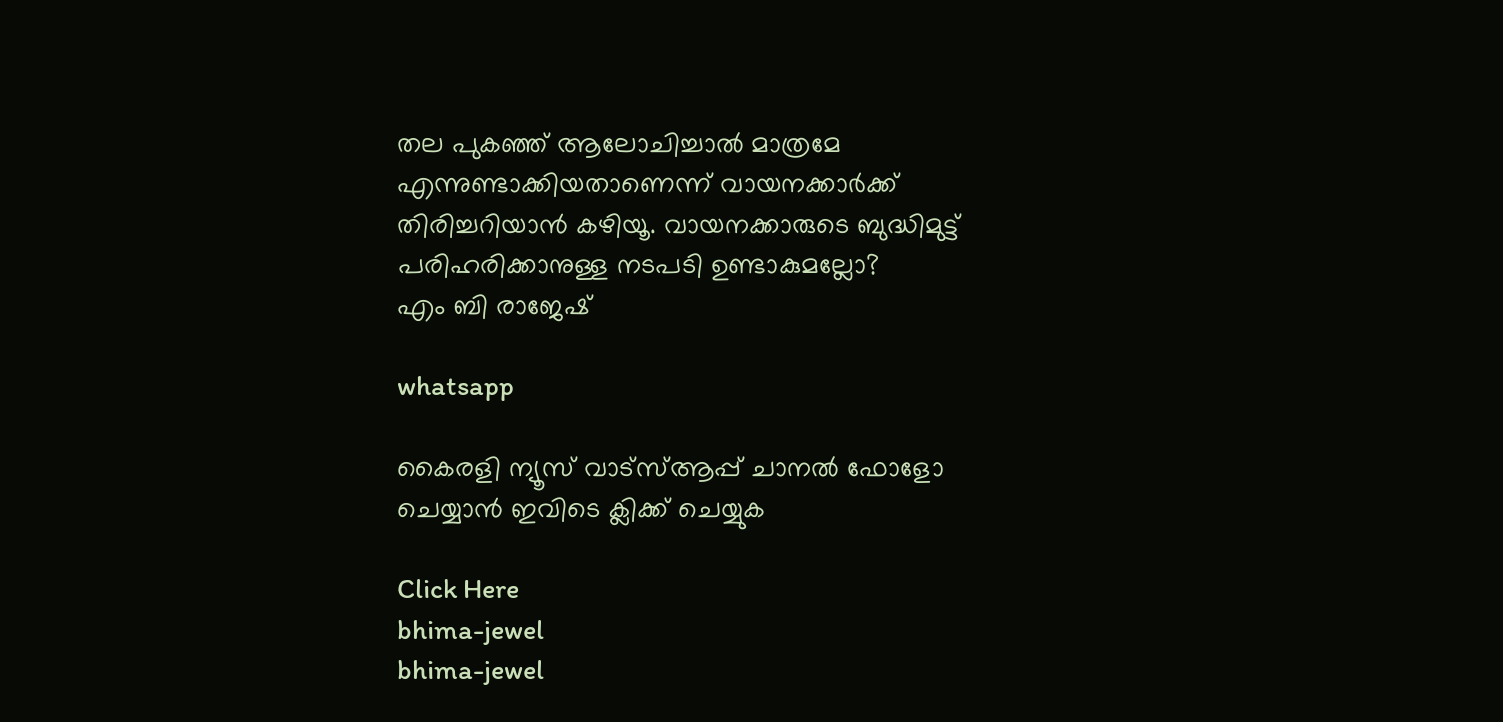തല പുകഞ്ഞ് ആലോചിച്ചാല്‍ മാത്രമേ എന്നുണ്ടാക്കിയതാണെന്ന് വായനക്കാര്‍ക്ക് തിരിച്ചറിയാന്‍ കഴിയൂ. വായനക്കാരുടെ ബുദ്ധിമുട്ട് പരിഹരിക്കാനുള്ള നടപടി ഉണ്ടാകുമല്ലോ?
എം ബി രാജേഷ്

whatsapp

കൈരളി ന്യൂസ് വാട്‌സ്ആപ്പ് ചാനല്‍ ഫോളോ ചെയ്യാന്‍ ഇവിടെ ക്ലിക്ക് ചെയ്യുക

Click Here
bhima-jewel
bhima-jewel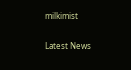milkimist

Latest News